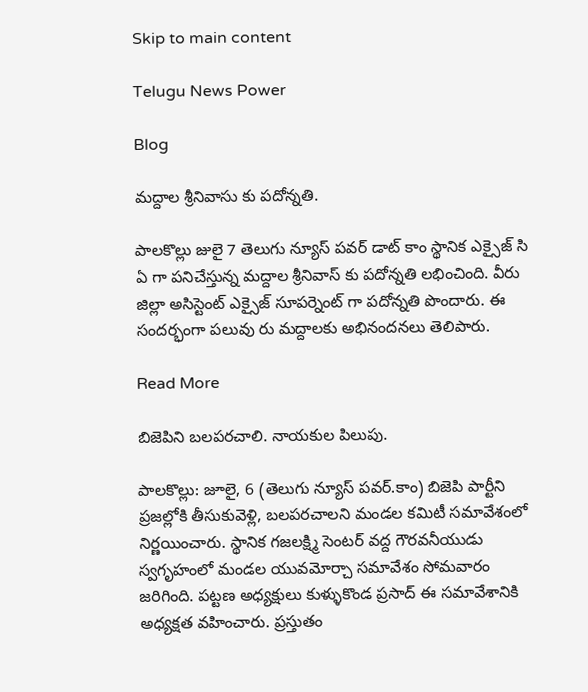Skip to main content

Telugu News Power

Blog

మద్దాల శ్రీనివాసు కు పదోన్నతి.

పాలకొల్లు జులై 7 తెలుగు న్యూస్ పవర్ డాట్ కాం స్థానిక ఎక్సైజ్ సి ఏ గా పనిచేస్తున్న మద్దాల శ్రీనివాస్ కు పదోన్నతి లభించింది. వీరు జిల్లా అసిస్టెంట్ ఎక్సైజ్ సూపర్నెంట్ గా పదోన్నతి పొందారు. ఈ సందర్భంగా పలువు రు మద్దాలకు అభినందనలు తెలిపారు.

Read More

బిజెపిని బలపరచాలి. నాయకుల పిలుపు.

పాలకొల్లు: జూలై, 6 (తెలుగు న్యూస్ పవర్.కాం) బిజెపి పార్టీని ప్రజల్లోకి తీసుకువెళ్లి, బలపరచాలని మండల కమిటీ సమావేశంలో నిర్ణయించారు. స్థానిక గజలక్ష్మి సెంటర్ వద్ద గౌరవనీయుడు స్వగృహంలో మండల యువమోర్చా సమావేశం సోమవారం జరిగింది. పట్టణ అధ్యక్షులు కుళ్ళుకొండ ప్రసాద్ ఈ సమావేశానికి అధ్యక్షత వహించారు. ప్రస్తుతం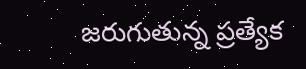జరుగుతున్న ప్రత్యేక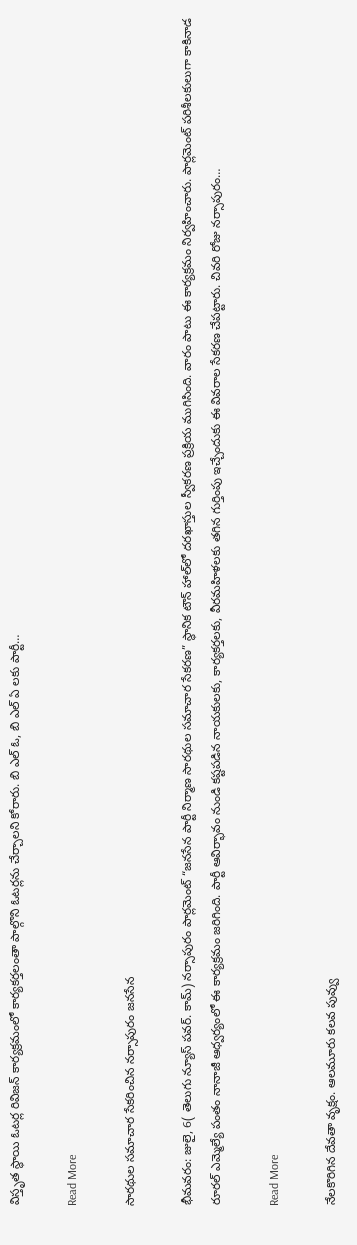విస్తృత స్థాయి ఓటర్ల రివిజన్ కార్యక్రమంలో కార్యకర్తలంతా పాల్గొని ఓటర్లను చేర్చాలని కోరారు. బి ఎల్ ఓ, బి ఎల్ ఏ లకు పార్టీ…

Read More

సారథుల సమాచార సేకరించిన నర్సాపురం జనసేన

భీమవరం: జులై, 6( తెలుగు న్యూస్ పవర్. కామ్) నర్సాపురం పార్లమెంట్ “జనసేన పార్టీ నిర్మాణ సారథుల సమాచార సేకరణ” స్థానిక టౌన్ హాల్‌లో దరఖాస్తుల స్వీకరణ ప్రక్రియ ముగిసింది. వారం పాటు ఈ కార్యక్రమం నిర్వహించారు. పార్లమెంట్ పరిశీలకులుగా కాకినాడ రూరల్ ఎమ్మెల్యే పంతం నానాజీ ఆధ్వర్యంలో ఈ కార్యక్రమం జరిగింది. పార్టీ ఆవిర్భావం నుండి కష్టపడిన నాయకులకు, కార్యకర్తలకు, వీరమహిళలకు తగిన గుర్తింపు ఇచ్చేందుకు ఈ వివరాల సేకరణ చేపట్టారు. చివరి రోజు నర్సాపురం…

Read More

నేలకొరిగిన దేవతా వృక్షం. ఆలమూరు కలవ పువ్వు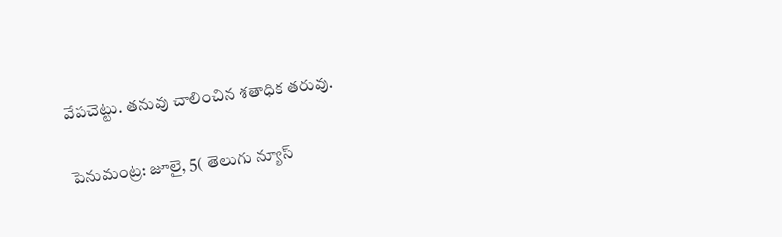వేపచెట్టు. తనువు చాలించిన శతాధిక తరువు.

పెనుమంట్ర: జూలై, 5( తెలుగు న్యూస్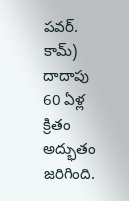పవర్. కామ్) దాదాపు 60 ఏళ్ల క్రితం అద్భుతం జరిగింది.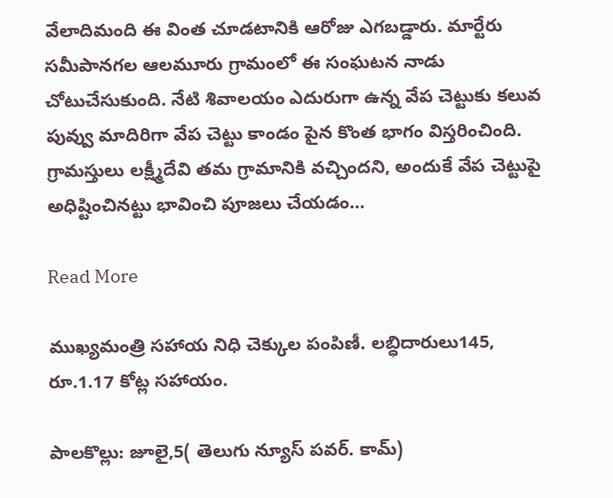వేలాదిమంది ఈ వింత చూడటానికి ఆరోజు ఎగబడ్డారు. మార్టేరు సమీపానగల ఆలమూరు గ్రామంలో ఈ సంఘటన నాడు చోటుచేసుకుంది. నేటి శివాలయం ఎదురుగా ఉన్న వేప చెట్టుకు కలువ పువ్వు మాదిరిగా వేప చెట్టు కాండం పైన కొంత భాగం విస్తరించింది. గ్రామస్తులు లక్ష్మీదేవి తమ గ్రామానికి వచ్చిందని, అందుకే వేప చెట్టుపై అధిష్టించినట్టు భావించి పూజలు చేయడం…

Read More

ముఖ్యమంత్రి సహాయ నిధి చెక్కుల పంపిణీ. లబ్ధిదారులు145, రూ.1.17 కోట్ల సహాయం.

పాలకొల్లు: జూలై,5( తెలుగు న్యూస్ పవర్. కామ్)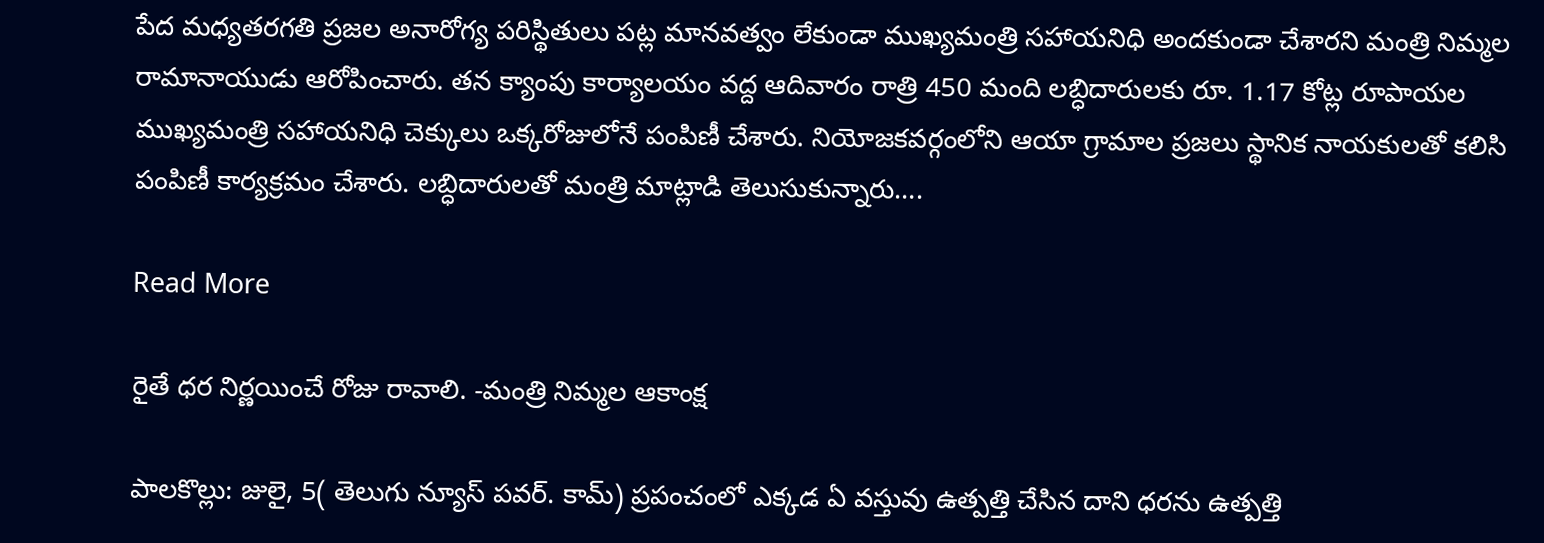పేద మధ్యతరగతి ప్రజల అనారోగ్య పరిస్థితులు పట్ల మానవత్వం లేకుండా ముఖ్యమంత్రి సహాయనిధి అందకుండా చేశారని మంత్రి నిమ్మల రామానాయుడు ఆరోపించారు. తన క్యాంపు కార్యాలయం వద్ద ఆదివారం రాత్రి 450 మంది లబ్ధిదారులకు రూ. 1.17 కోట్ల రూపాయల ముఖ్యమంత్రి సహాయనిధి చెక్కులు ఒక్కరోజులోనే పంపిణీ చేశారు. నియోజకవర్గంలోని ఆయా గ్రామాల ప్రజలు స్థానిక నాయకులతో కలిసి పంపిణీ కార్యక్రమం చేశారు. లబ్ధిదారులతో మంత్రి మాట్లాడి తెలుసుకున్నారు….

Read More

రైతే ధర నిర్ణయించే రోజు రావాలి. -మంత్రి నిమ్మల ఆకాంక్ష

పాలకొల్లు: జులై, 5( తెలుగు న్యూస్ పవర్. కామ్) ప్రపంచంలో ఎక్కడ ఏ వస్తువు ఉత్పత్తి చేసిన దాని ధరను ఉత్పత్తి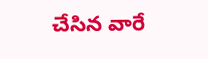చేసిన వారే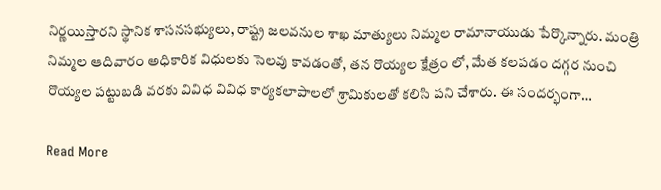నిర్ణయిస్తారని స్థానిక శాసనసభ్యులు, రాష్ట్ర జలవనుల శాఖ మాత్యులు నిమ్మల రామానాయుడు పేర్కొన్నారు. మంత్రి నిమ్మల ఆదివారం అధికారిక విధులకు సెలవు కావడంతో, తన రొయ్యల క్షేత్రం లో, మేత కలపడం దగ్గర నుంచి రొయ్యల పట్టుబడి వరకు వివిధ వివిధ కార్యకలాపాలలో శ్రామికులతో కలిసి పని చేశారు. ఈ సందర్భంగా…

Read More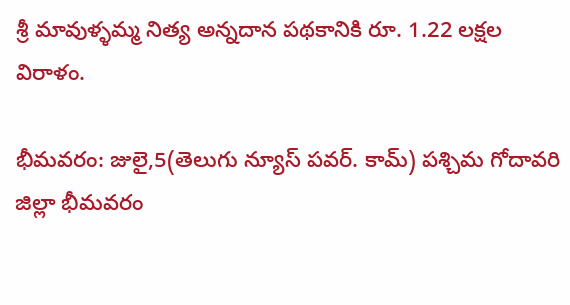శ్రీ మావుళ్ళమ్మ నిత్య అన్నదాన పథకానికి రూ. 1.22 లక్షల విరాళం.

భీమవరం: జులై,5(తెలుగు న్యూస్ పవర్. కామ్) పశ్చిమ గోదావరి జిల్లా భీమవరం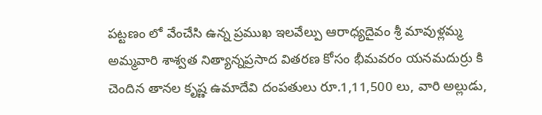పట్టణం లో వేంచేసి ఉన్న ప్రముఖ ఇలవేల్పు ఆరాధ్యదైవం శ్రీ మావుళ్లమ్మ అమ్మవారి శాశ్వత నిత్యాన్నప్రసాద వితరణ కోసం భీమవరం యనమదుర్రు కి చెందిన తానల కృష్ణ ఉమాదేవి దంపతులు రూ.1,11,500 లు, వారి అల్లుడు,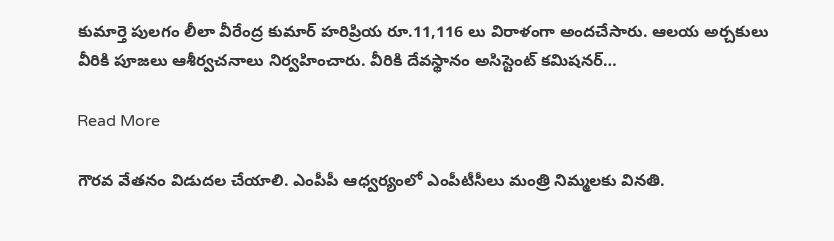కుమార్తె పులగం లీలా వీరేంద్ర కుమార్ హరిప్రియ రూ.11,116 లు విరాళంగా అందచేసారు. ఆలయ అర్చకులు వీరికి పూజలు ఆశీర్వచనాలు నిర్వహించారు. వీరికి దేవస్థానం అసిస్టెంట్ కమిషనర్…

Read More

గౌరవ వేతనం విడుదల చేయాలి. ఎంపీపీ ఆధ్వర్యంలో ఎంపీటీసీలు మంత్రి నిమ్మలకు వినతి.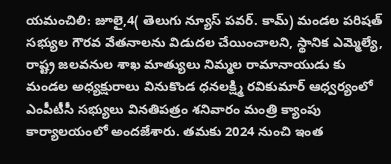యమంచిలి: జూలై,4( తెలుగు న్యూస్ పవర్. కామ్) మండల పరిషత్ సభ్యుల గౌరవ వేతనాలను విడుదల చేయించాలని, స్థానిక ఎమ్మెల్యే, రాష్ట్ర జలవనుల శాఖ మాత్యులు నిమ్మల రామానాయుడు కు మండల అధ్యక్షురాలు వినుకొండ ధనలక్ష్మి రవికుమార్ ఆధ్వర్యంలో ఎంపీటీసీ సభ్యులు వినతిపత్రం శనివారం మంత్రి క్యాంపు కార్యాలయంలో అందజేశారు. తమకు 2024 నుంచి ఇంత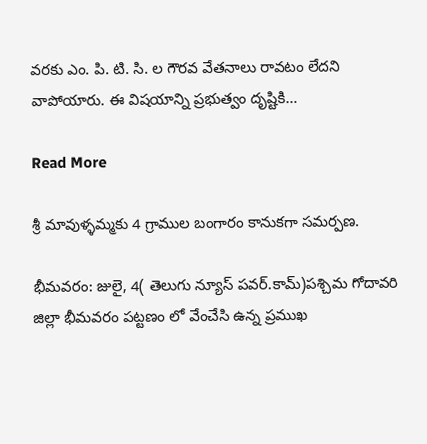వరకు ఎం. పి. టి. సి. ల గౌరవ వేతనాలు రావటం లేదని వాపోయారు. ఈ విషయాన్ని ప్రభుత్వం దృష్టికి…

Read More

శ్రీ మావుళ్ళమ్మకు 4 గ్రాముల బంగారం కానుకగా సమర్పణ.

భీమవరం: జులై, 4( తెలుగు న్యూస్ పవర్.కామ్)పశ్చిమ గోదావరి జిల్లా భీమవరం పట్టణం లో వేంచేసి ఉన్న ప్రముఖ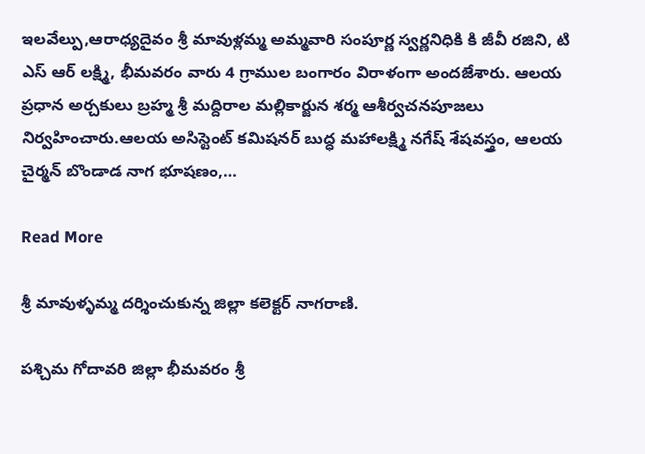ఇలవేల్పు,ఆరాధ్యదైవం శ్రీ మావుళ్లమ్మ అమ్మవారి సంపూర్ణ స్వర్ణనిధికి కి జీవీ రజిని, టి ఎస్ ఆర్ లక్ష్మి, భీమవరం వారు 4 గ్రాముల బంగారం విరాళంగా అందజేశారు. ఆలయ ప్రధాన అర్చకులు బ్రహ్మ శ్రీ మద్దిరాల మల్లికార్జున శర్మ ఆశీర్వచనపూజలు నిర్వహించారు.ఆలయ అసిస్టెంట్ కమిషనర్ బుద్ధ మహాలక్ష్మి నగేష్ శేషవస్త్రం, ఆలయ చైర్మన్ బొండాడ నాగ భూషణం,…

Read More

శ్రీ మావుళ్ళమ్మ దర్శించుకున్న జిల్లా కలెక్టర్ నాగరాణి.

పశ్చిమ గోదావరి జిల్లా భీమవరం శ్రీ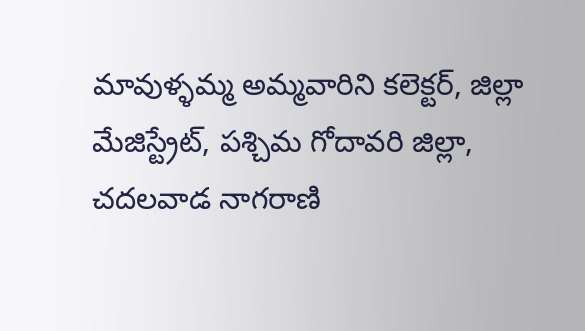మావుళ్ళమ్మ అమ్మవారిని కలెక్టర్, జిల్లా మేజిస్ట్రేట్, పశ్చిమ గోదావరి జిల్లా, చదలవాడ నాగరాణి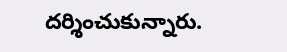దర్శించుకున్నారు.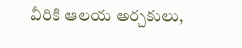వీరికి ఆలయ అర్చకులు,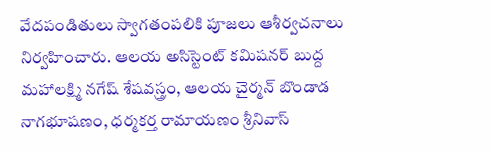వేదపండితులు స్వాగతంపలికి పూజలు ఆశీర్వచనాలు నిర్వహించారు. ఆలయ అసిస్టెంట్ కమిషనర్ బుద్ద మహాలక్ష్మి నగేష్ శేషవస్త్రం, ఆలయ చైర్మన్ బొండాడ నాగభూషణం, ధర్మకర్త రామాయణం శ్రీనివాస్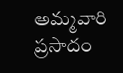అమ్మవారి ప్రసాదం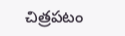చిత్రపటం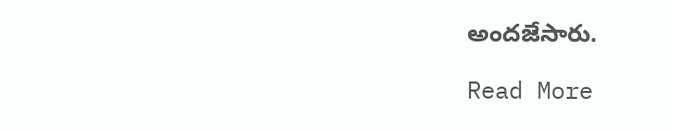అందజేసారు.

Read More